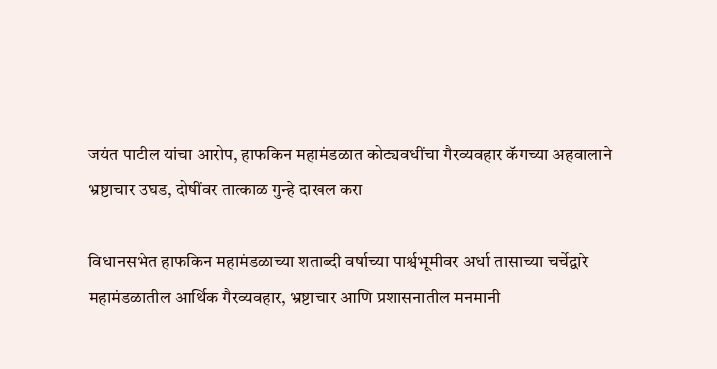जयंत पाटील यांचा आरोप, हाफकिन महामंडळात कोट्यवधींचा गैरव्यवहार कॅगच्या अहवालाने भ्रष्टाचार उघड, दोषींवर तात्काळ गुन्हे दाखल करा

विधानसभेत हाफकिन महामंडळाच्या शताब्दी वर्षाच्या पार्श्वभूमीवर अर्धा तासाच्या चर्चेद्वारे महामंडळातील आर्थिक गैरव्यवहार, भ्रष्टाचार आणि प्रशासनातील मनमानी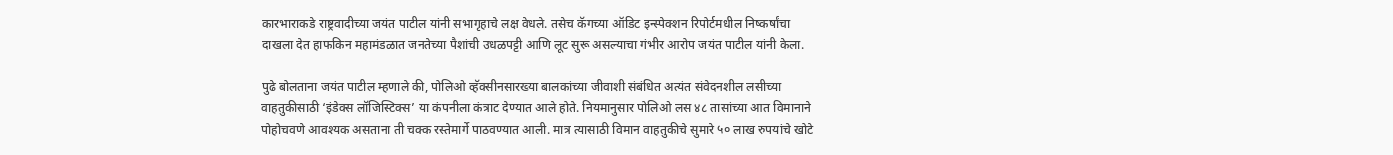कारभाराकडे राष्ट्रवादीच्या जयंत पाटील यांनी सभागृहाचे लक्ष वेधले. तसेच कॅगच्या ऑडिट इन्स्पेक्शन रिपोर्टमधील निष्कर्षांचा दाखला देत हाफकिन महामंडळात जनतेच्या पैशांची उधळपट्टी आणि लूट सुरू असल्याचा गंभीर आरोप जयंत पाटील यांनी केला.

पुढे बोलताना जयंत पाटील म्हणाले की, पोलिओ व्हॅक्सीनसारख्या बालकांच्या जीवाशी संबंधित अत्यंत संवेदनशील लसीच्या वाहतुकीसाठी ‘इंडेक्स लॉजिस्टिक्स’ या कंपनीला कंत्राट देण्यात आले होते. नियमानुसार पोलिओ लस ४८ तासांच्या आत विमानाने पोहोचवणे आवश्यक असताना ती चक्क रस्तेमार्गे पाठवण्यात आली. मात्र त्यासाठी विमान वाहतुकीचे सुमारे ५० लाख रुपयांचे खोटे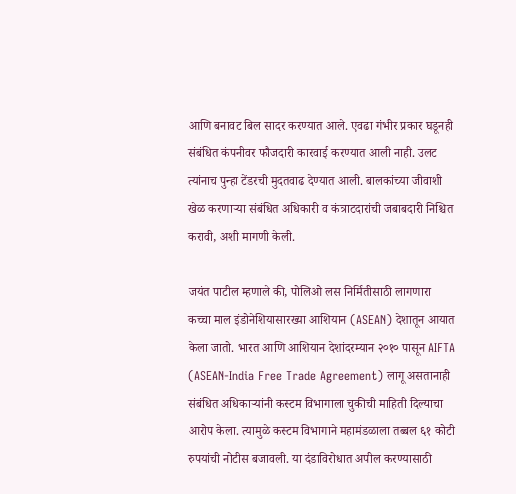आणि बनावट बिल सादर करण्यात आले. एवढा गंभीर प्रकार घडूनही संबंधित कंपनीवर फौजदारी कारवाई करण्यात आली नाही. उलट त्यांनाच पुन्हा टेंडरची मुदतवाढ देण्यात आली. बालकांच्या जीवाशी खेळ करणाऱ्या संबंधित अधिकारी व कंत्राटदारांची जबाबदारी निश्चित करावी, अशी मागणी केली.

जयंत पाटील म्हणाले की, पोलिओ लस निर्मितीसाठी लागणारा कच्चा माल इंडोनेशियासारख्या आशियान (ASEAN) देशातून आयात केला जातो. भारत आणि आशियान देशांदरम्यान २०१० पासून AIFTA (ASEAN-India Free Trade Agreement) लागू असतानाही संबंधित अधिकाऱ्यांनी कस्टम विभागाला चुकीची माहिती दिल्याचा आरोप केला. त्यामुळे कस्टम विभागाने महामंडळाला तब्बल ६१ कोटी रुपयांची नोटीस बजावली. या दंडाविरोधात अपील करण्यासाठी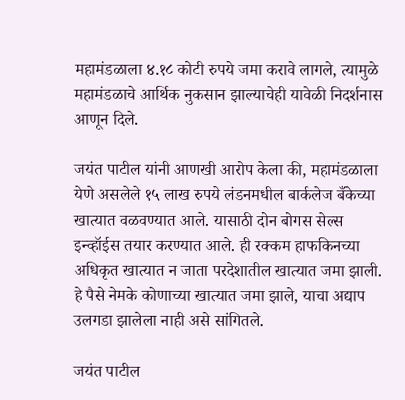महामंडळाला ४.१८ कोटी रुपये जमा करावे लागले, त्यामुळे महामंडळाचे आर्थिक नुकसान झाल्याचेही यावेळी निदर्शनास आणून दिले.

जयंत पाटील यांनी आणखी आरोप केला की, महामंडळाला येणे असलेले १५ लाख रुपये लंडनमधील बार्कलेज बँकेच्या खात्यात वळवण्यात आले. यासाठी दोन बोगस सेल्स इन्व्हॉईस तयार करण्यात आले. ही रक्कम हाफकिनच्या अधिकृत खात्यात न जाता परदेशातील खात्यात जमा झाली. हे पैसे नेमके कोणाच्या खात्यात जमा झाले, याचा अद्याप उलगडा झालेला नाही असे सांगितले.

जयंत पाटील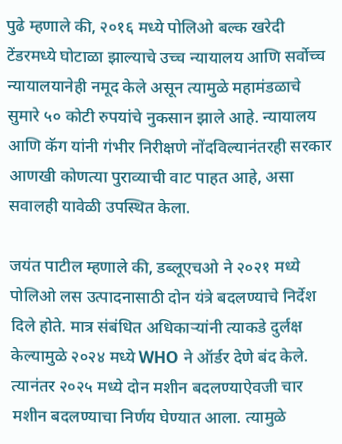पुढे म्हणाले की, २०१६ मध्ये पोलिओ बल्क खरेदी टेंडरमध्ये घोटाळा झाल्याचे उच्च न्यायालय आणि सर्वोच्च न्यायालयानेही नमूद केले असून त्यामुळे महामंडळाचे सुमारे ५० कोटी रुपयांचे नुकसान झाले आहे. न्यायालय आणि कॅग यांनी गंभीर निरीक्षणे नोंदविल्यानंतरही सरकार आणखी कोणत्या पुराव्याची वाट पाहत आहे, असा सवालही यावेळी उपस्थित केला.

जयंत पाटील म्हणाले की, डब्लूएचओ ने २०२१ मध्ये पोलिओ लस उत्पादनासाठी दोन यंत्रे बदलण्याचे निर्देश दिले होते. मात्र संबंधित अधिकाऱ्यांनी त्याकडे दुर्लक्ष केल्यामुळे २०२४ मध्ये WHO ने ऑर्डर देणे बंद केले. त्यानंतर २०२५ मध्ये दोन मशीन बदलण्याऐवजी चार मशीन बदलण्याचा निर्णय घेण्यात आला. त्यामुळे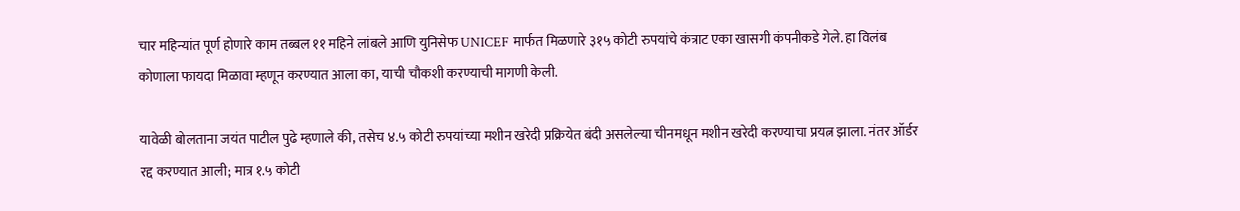चार महिन्यांत पूर्ण होणारे काम तब्बल ११ महिने लांबले आणि युनिसेफ UNICEF मार्फत मिळणारे ३१५ कोटी रुपयांचे कंत्राट एका खासगी कंपनीकडे गेले. हा विलंब कोणाला फायदा मिळावा म्हणून करण्यात आला का, याची चौकशी करण्याची मागणी केली.

यावेळी बोलताना जयंत पाटील पुढे म्हणाले की, तसेच ४.५ कोटी रुपयांच्या मशीन खरेदी प्रक्रियेत बंदी असलेल्या चीनमधून मशीन खरेदी करण्याचा प्रयत्न झाला. नंतर ऑर्डर रद्द करण्यात आली; मात्र १.५ कोटी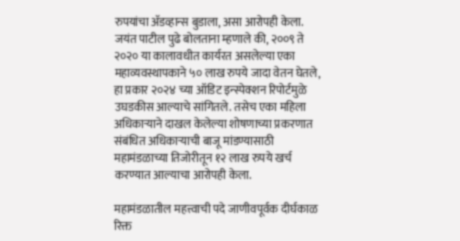रुपयांचा ॲडव्हान्स बुडाला, असा आरोपही केला.
जयंत पाटील पुढे बोलताना म्हणाले की, २००९ ते २०२० या कालावधीत कार्यरत असलेल्या एका महाव्यवस्थापकाने ५० लाख रुपये जादा वेतन घेतले, हा प्रकार २०२४ च्या ऑडिट इन्स्पेक्शन रिपोर्टमुळे उघडकीस आल्याचे सांगितले. तसेच एका महिला अधिकाऱ्याने दाखल केलेल्या शोषणाच्या प्रकरणात संबंधित अधिकाऱ्याची बाजू मांडण्यासाठी महामंडळाच्या तिजोरीतून १२ लाख रुपये खर्च करण्यात आल्याचा आरोपही केला.

महामंडळातील महत्त्वाची पदे जाणीवपूर्वक दीर्घकाळ रिक्त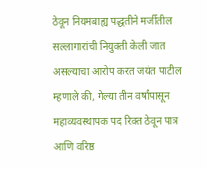ठेवून नियमबाह्य पद्धतीने मर्जीतील सल्लागारांची नियुक्ती केली जात असल्याचा आरोप करत जयंत पाटील म्हणाले की, गेल्या तीन वर्षांपासून महाव्यवस्थापक पद रिक्त ठेवून पात्र आणि वरिष्ठ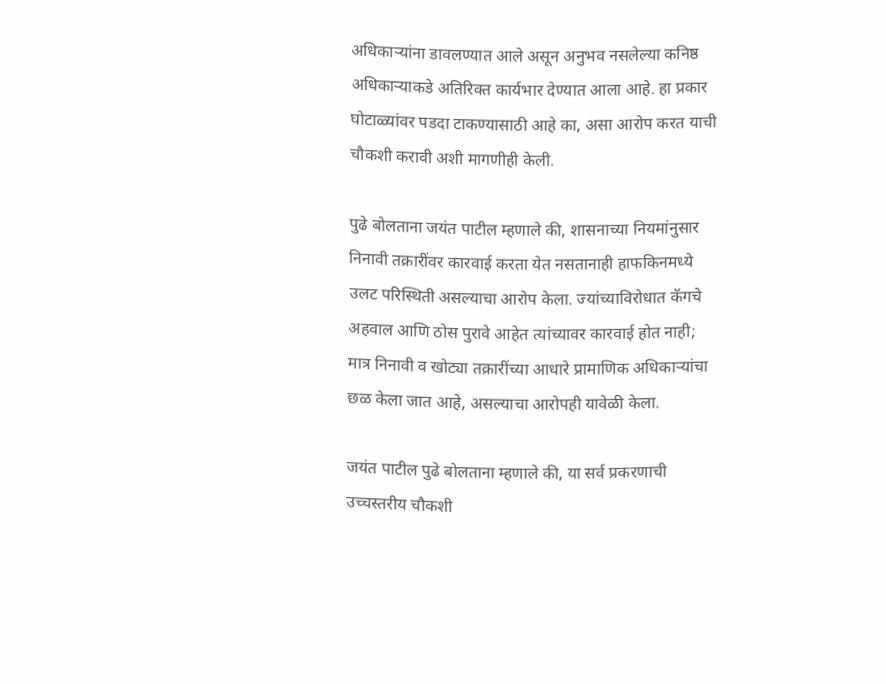अधिकाऱ्यांना डावलण्यात आले असून अनुभव नसलेल्या कनिष्ठ अधिकाऱ्याकडे अतिरिक्त कार्यभार देण्यात आला आहे. हा प्रकार घोटाळ्यांवर पडदा टाकण्यासाठी आहे का, असा आरोप करत याची चौकशी करावी अशी मागणीही केली.

पुढे बोलताना जयंत पाटील म्हणाले की, शासनाच्या नियमांनुसार निनावी तक्रारींवर कारवाई करता येत नसतानाही हाफकिनमध्ये उलट परिस्थिती असल्याचा आरोप केला. ज्यांच्याविरोधात कॅगचे अहवाल आणि ठोस पुरावे आहेत त्यांच्यावर कारवाई होत नाही; मात्र निनावी व खोट्या तक्रारींच्या आधारे प्रामाणिक अधिकाऱ्यांचा छळ केला जात आहे, असल्याचा आरोपही यावेळी केला.

जयंत पाटील पुढे बोलताना म्हणाले की, या सर्व प्रकरणाची उच्चस्तरीय चौकशी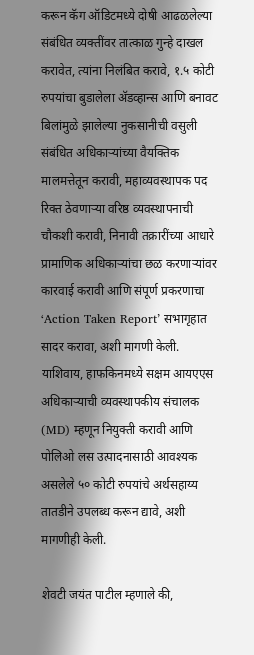करून कॅग ऑडिटमध्ये दोषी आढळलेल्या संबंधित व्यक्तींवर तात्काळ गुन्हे दाखल करावेत, त्यांना निलंबित करावे, १.५ कोटी रुपयांचा बुडालेला ॲडव्हान्स आणि बनावट बिलांमुळे झालेल्या नुकसानीची वसुली संबंधित अधिकाऱ्यांच्या वैयक्तिक मालमत्तेतून करावी, महाव्यवस्थापक पद रिक्त ठेवणाऱ्या वरिष्ठ व्यवस्थापनाची चौकशी करावी, निनावी तक्रारींच्या आधारे प्रामाणिक अधिकाऱ्यांचा छळ करणाऱ्यांवर कारवाई करावी आणि संपूर्ण प्रकरणाचा ‘Action Taken Report’ सभागृहात सादर करावा, अशी मागणी केली. याशिवाय, हाफकिनमध्ये सक्षम आयएएस अधिकाऱ्याची व्यवस्थापकीय संचालक (MD) म्हणून नियुक्ती करावी आणि पोलिओ लस उत्पादनासाठी आवश्यक असलेले ५० कोटी रुपयांचे अर्थसहाय्य तातडीने उपलब्ध करून द्यावे, अशी मागणीही केली.

शेवटी जयंत पाटील म्हणाले की,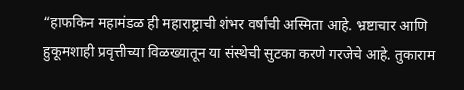“हाफकिन महामंडळ ही महाराष्ट्राची शंभर वर्षांची अस्मिता आहे. भ्रष्टाचार आणि हुकूमशाही प्रवृत्तीच्या विळख्यातून या संस्थेची सुटका करणे गरजेचे आहे. तुकाराम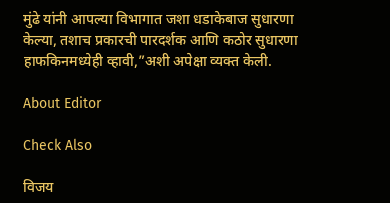मुंढे यांनी आपल्या विभागात जशा धडाकेबाज सुधारणा केल्या, तशाच प्रकारची पारदर्शक आणि कठोर सुधारणा हाफकिनमध्येही व्हावी,”अशी अपेक्षा व्यक्त केली.

About Editor

Check Also

विजय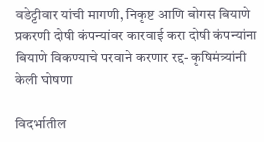वडेट्टीवार यांची मागणी, निकृष्ट आणि बोगस बियाणे प्रकरणी दोषी कंपन्यांवर कारवाई करा दोषी कंपन्यांना बियाणे विकण्याचे परवाने करणार रद्द- कृषिमंत्र्यांनी केली घोषणा

विदर्भातील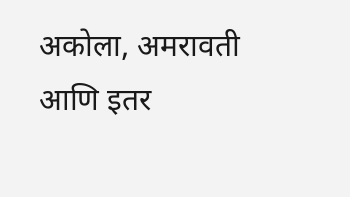अकोला, अमरावती आणि इतर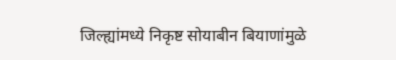जिल्ह्यांमध्ये निकृष्ट सोयाबीन बियाणांमुळे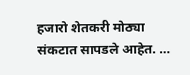हजारो शेतकरी मोठ्या संकटात सापडले आहेत. …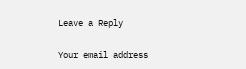Leave a Reply

Your email address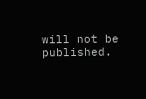will not be published.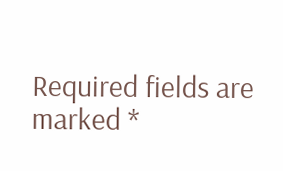Required fields are marked *